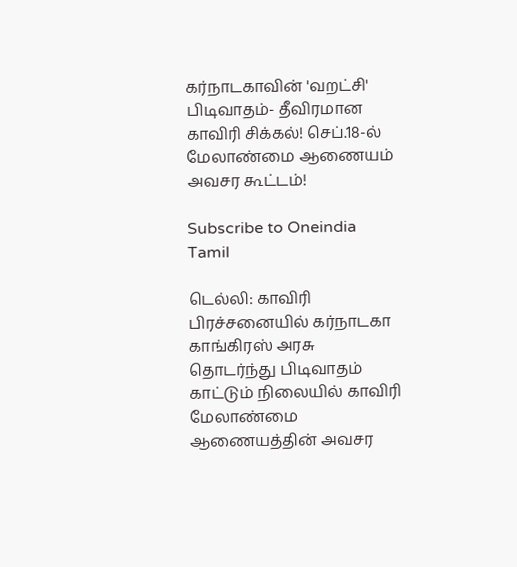கர்நாடகாவின் 'வறட்சி' பிடிவாதம்- தீவிரமான காவிரி சிக்கல்! செப்.18-ல் மேலாண்மை ஆணையம் அவசர கூட்டம்!

Subscribe to Oneindia Tamil

டெல்லி: காவிரி பிரச்சனையில் கர்நாடகா காங்கிரஸ் அரசு தொடர்ந்து பிடிவாதம் காட்டும் நிலையில் காவிரி மேலாண்மை ஆணையத்தின் அவசர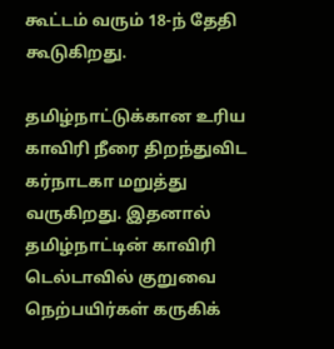கூட்டம் வரும் 18-ந் தேதி கூடுகிறது.

தமிழ்நாட்டுக்கான உரிய காவிரி நீரை திறந்துவிட கர்நாடகா மறுத்து வருகிறது. இதனால் தமிழ்நாட்டின் காவிரி டெல்டாவில் குறுவை நெற்பயிர்கள் கருகிக்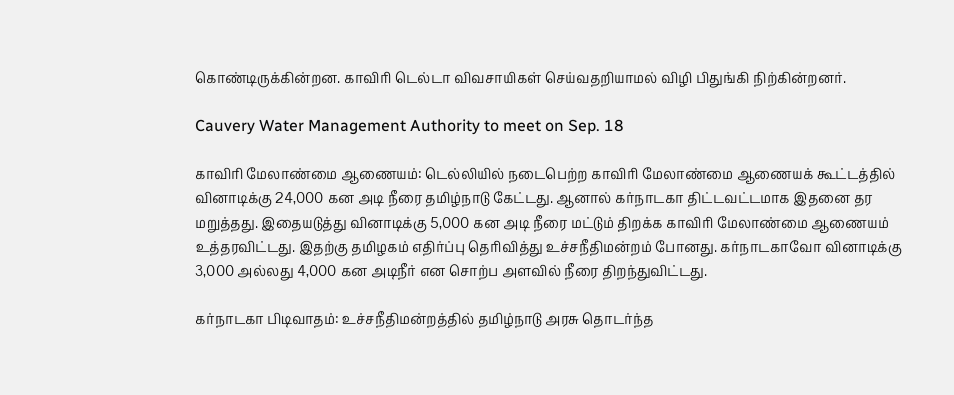கொண்டிருக்கின்றன. காவிரி டெல்டா விவசாயிகள் செய்வதறியாமல் விழி பிதுங்கி நிற்கின்றனர்.

Cauvery Water Management Authority to meet on Sep. 18

காவிரி மேலாண்மை ஆணையம்: டெல்லியில் நடைபெற்ற காவிரி மேலாண்மை ஆணையக் கூட்டத்தில் வினாடிக்கு 24,000 கன அடி நீரை தமிழ்நாடு கேட்டது. ஆனால் கர்நாடகா திட்டவட்டமாக இதனை தர மறுத்தது. இதையடுத்து வினாடிக்கு 5,000 கன அடி நீரை மட்டும் திறக்க காவிரி மேலாண்மை ஆணையம் உத்தரவிட்டது. இதற்கு தமிழகம் எதிர்ப்பு தெரிவித்து உச்சநீதிமன்றம் போனது. கர்நாடகாவோ வினாடிக்கு 3,000 அல்லது 4,000 கன அடிநீர் என சொற்ப அளவில் நீரை திறந்துவிட்டது.

கர்நாடகா பிடிவாதம்: உச்சநீதிமன்றத்தில் தமிழ்நாடு அரசு தொடர்ந்த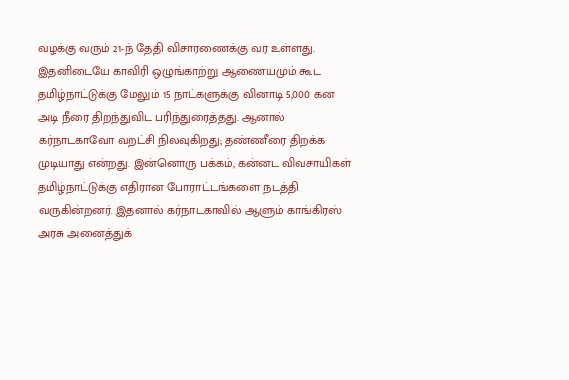வழக்கு வரும் 21-ந் தேதி விசாரணைக்கு வர உள்ளது. இதனிடையே காவிரி ஒழுங்காற்று ஆணையமும் கூட தமிழ்நாட்டுக்கு மேலும் 15 நாட்களுக்கு வினாடி 5,000 கன அடி நீரை திறந்துவிட பரிந்துரைத்தது. ஆனால் கர்நாடகாவோ வறட்சி நிலவுகிறது; தண்ணீரை திறக்க முடியாது என்றது. இன்னொரு பக்கம், கன்னட விவசாயிகள் தமிழ்நாட்டுக்கு எதிரான போராட்டங்களை நடத்தி வருகின்றனர். இதனால் கர்நாடகாவில் ஆளும் காங்கிரஸ் அரசு அனைத்துக்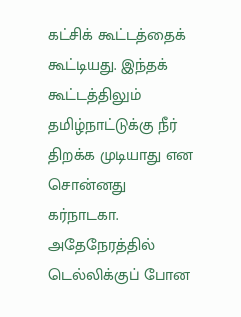கட்சிக் கூட்டத்தைக் கூட்டியது. இந்தக் கூட்டத்திலும் தமிழ்நாட்டுக்கு நீர் திறக்க முடியாது என சொன்னது கர்நாடகா. அதேநேரத்தில் டெல்லிக்குப் போன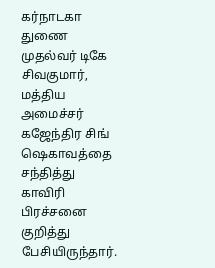கர்நாடகா துணை முதல்வர் டிகே சிவகுமார், மத்திய அமைச்சர் கஜேந்திர சிங் ஷெகாவத்தை சந்தித்து காவிரி பிரச்சனை குறித்து பேசியிருந்தார்.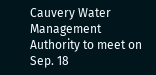Cauvery Water Management Authority to meet on Sep. 18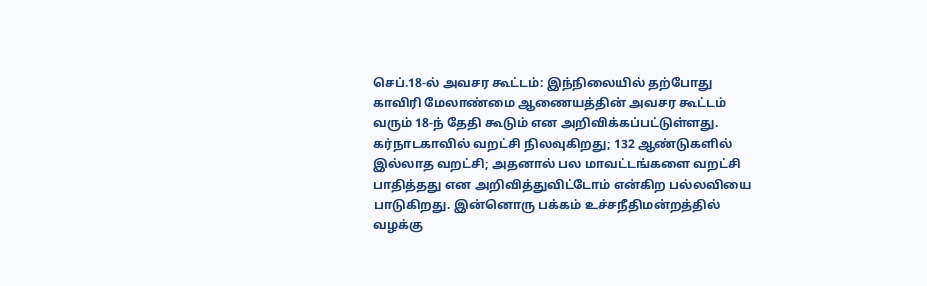செப்.18-ல் அவசர கூட்டம்: இந்நிலையில் தற்போது காவிரி மேலாண்மை ஆணையத்தின் அவசர கூட்டம் வரும் 18-ந் தேதி கூடும் என அறிவிக்கப்பட்டுள்ளது. கர்நாடகாவில் வறட்சி நிலவுகிறது; 132 ஆண்டுகளில் இல்லாத வறட்சி; அதனால் பல மாவட்டங்களை வறட்சி பாதித்தது என அறிவித்துவிட்டோம் என்கிற பல்லவியை பாடுகிறது. இன்னொரு பக்கம் உச்சநீதிமன்றத்தில் வழக்கு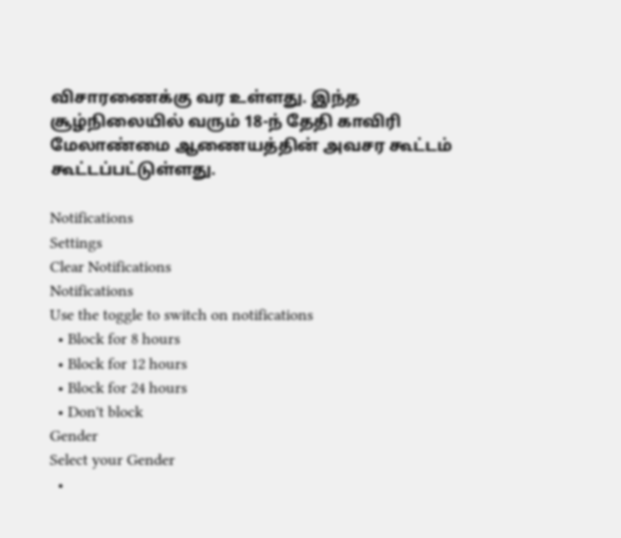விசாரணைக்கு வர உள்ளது. இந்த சூழ்நிலையில் வரும் 18-ந் தேதி காவிரி மேலாண்மை ஆணையத்தின் அவசர கூட்டம் கூட்டப்பட்டுள்ளது.

Notifications
Settings
Clear Notifications
Notifications
Use the toggle to switch on notifications
  • Block for 8 hours
  • Block for 12 hours
  • Block for 24 hours
  • Don't block
Gender
Select your Gender
  •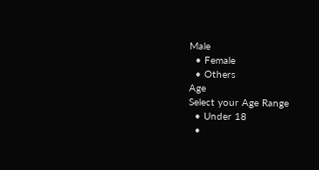Male
  • Female
  • Others
Age
Select your Age Range
  • Under 18
  •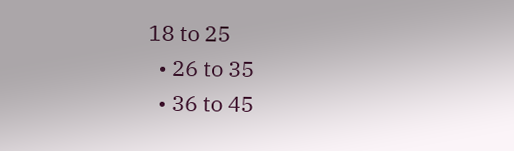18 to 25
  • 26 to 35
  • 36 to 45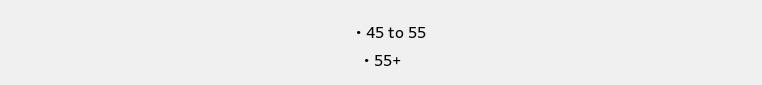• 45 to 55
  • 55+